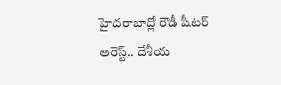హైదరాబాద్లో రౌడీ షీటర్ అరెస్ట్.. దేశీయ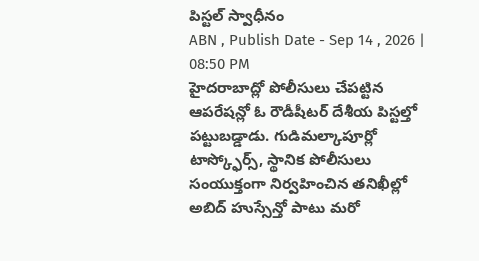పిస్టల్ స్వాధీనం
ABN , Publish Date - Sep 14 , 2026 | 08:50 PM
హైదరాబాద్లో పోలీసులు చేపట్టిన ఆపరేషన్లో ఓ రౌడీషీటర్ దేశీయ పిస్టల్తో పట్టుబడ్డాడు. గుడిమల్కాపూర్లో టాస్క్ఫోర్స్, స్థానిక పోలీసులు సంయుక్తంగా నిర్వహించిన తనిఖీల్లో అబిద్ హుస్సేన్తో పాటు మరో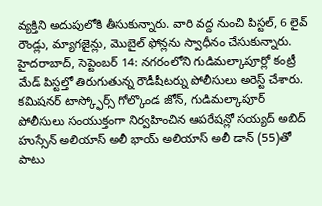వ్యక్తిని అదుపులోకి తీసుకున్నారు. వారి వద్ద నుంచి పిస్టల్, 6 లైవ్ రౌండ్లు, మ్యాగజైన్లు, మొబైల్ ఫోన్లను స్వాధీనం చేసుకున్నారు.
హైదరాబాద్, సెప్టెంబర్ 14: నగరంలోని గుడిమల్కాపూర్లో కంట్రీ మేడ్ పిస్టల్తో తిరుగుతున్న రౌడీషీటర్ను పోలీసులు అరెస్ట్ చేశారు. కమిషనర్ టాస్క్ఫోర్స్ గోల్కొండ జోన్, గుడిమల్కాపూర్ పోలీసులు సంయుక్తంగా నిర్వహించిన ఆపరేషన్లో సయ్యద్ అబిద్ హుస్సేన్ అలియాస్ అలీ భాయ్ అలియాస్ అలీ డాన్ (55)తో పాటు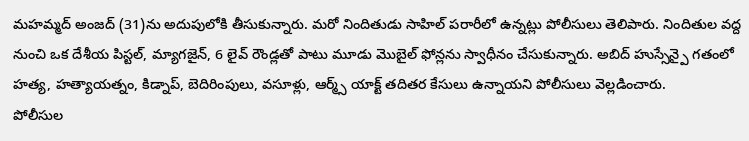మహమ్మద్ అంజద్ (31)ను అదుపులోకి తీసుకున్నారు. మరో నిందితుడు సాహిల్ పరారీలో ఉన్నట్లు పోలీసులు తెలిపారు. నిందితుల వద్ద నుంచి ఒక దేశీయ పిస్టల్, మ్యాగజైన్, 6 లైవ్ రౌండ్లతో పాటు మూడు మొబైల్ ఫోన్లను స్వాధీనం చేసుకున్నారు. అబిద్ హుస్సేన్పై గతంలో హత్య, హత్యాయత్నం, కిడ్నాప్, బెదిరింపులు, వసూళ్లు, ఆర్మ్స్ యాక్ట్ తదితర కేసులు ఉన్నాయని పోలీసులు వెల్లడించారు.
పోలీసుల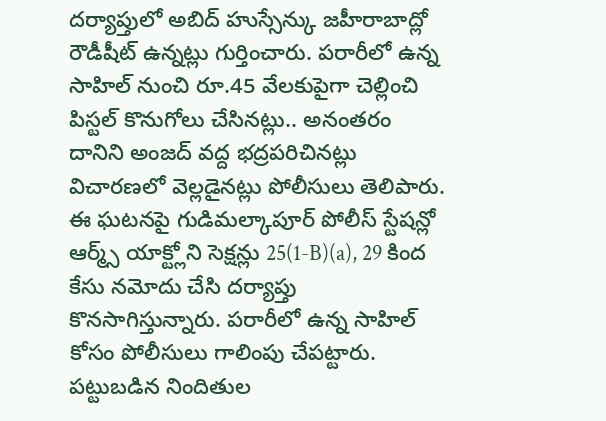దర్యాప్తులో అబిద్ హుస్సేన్కు జహీరాబాద్లో రౌడీషీట్ ఉన్నట్లు గుర్తించారు. పరారీలో ఉన్న సాహిల్ నుంచి రూ.45 వేలకుపైగా చెల్లించి పిస్టల్ కొనుగోలు చేసినట్లు.. అనంతరం దానిని అంజద్ వద్ద భద్రపరిచినట్లు విచారణలో వెల్లడైనట్లు పోలీసులు తెలిపారు. ఈ ఘటనపై గుడిమల్కాపూర్ పోలీస్ స్టేషన్లో ఆర్మ్స్ యాక్ట్లోని సెక్షన్లు 25(1-B)(a), 29 కింద కేసు నమోదు చేసి దర్యాప్తు కొనసాగిస్తున్నారు. పరారీలో ఉన్న సాహిల్ కోసం పోలీసులు గాలింపు చేపట్టారు. పట్టుబడిన నిందితుల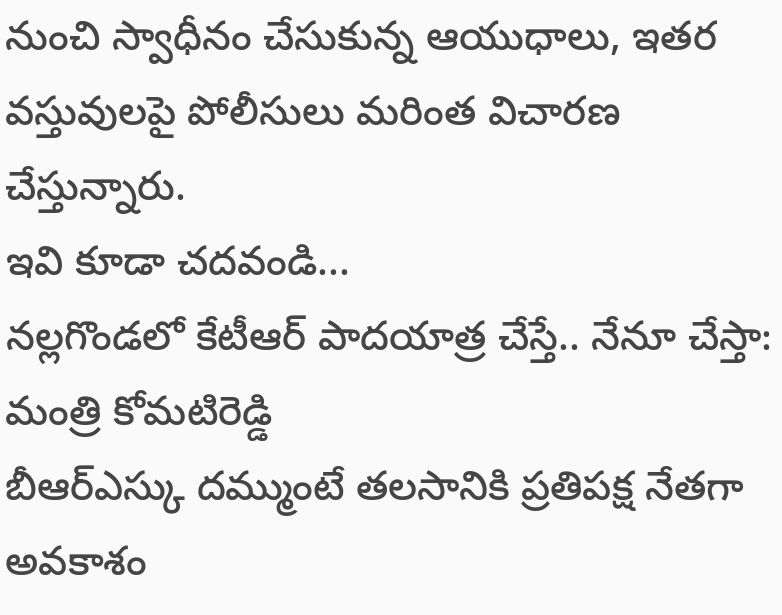నుంచి స్వాధీనం చేసుకున్న ఆయుధాలు, ఇతర వస్తువులపై పోలీసులు మరింత విచారణ చేస్తున్నారు.
ఇవి కూడా చదవండి...
నల్లగొండలో కేటీఆర్ పాదయాత్ర చేస్తే.. నేనూ చేస్తా: మంత్రి కోమటిరెడ్డి
బీఆర్ఎస్కు దమ్ముంటే తలసానికి ప్రతిపక్ష నేతగా అవకాశం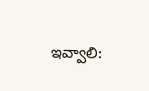ఇవ్వాలి: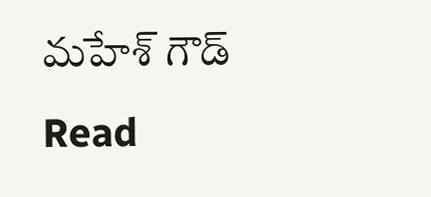మహేశ్ గౌడ్
Read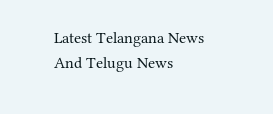Latest Telangana News And Telugu News